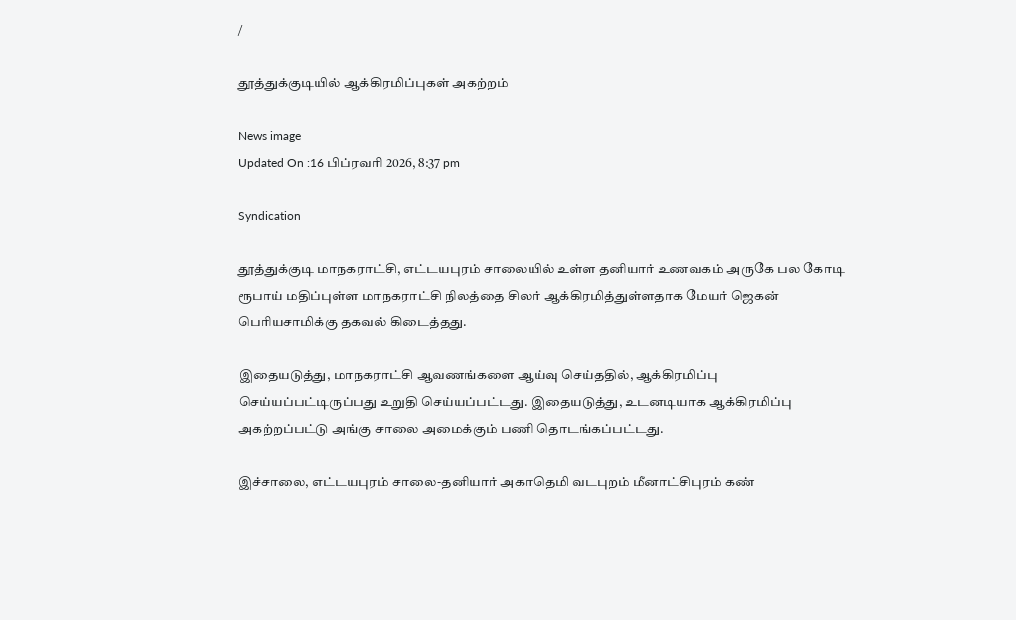/

தூத்துக்குடியில் ஆக்கிரமிப்புகள் அகற்றம்

News image
Updated On :16 பிப்ரவரி 2026, 8:37 pm

Syndication

தூத்துக்குடி மாநகராட்சி, எட்டயபுரம் சாலையில் உள்ள தனியார் உணவகம் அருகே பல கோடி ரூபாய் மதிப்புள்ள மாநகராட்சி நிலத்தை சிலர் ஆக்கிரமித்துள்ளதாக மேயர் ஜெகன் பெரியசாமிக்கு தகவல் கிடைத்தது.

இதையடுத்து, மாநகராட்சி ஆவணங்களை ஆய்வு செய்ததில், ஆக்கிரமிப்பு செய்யப்பட்டிருப்பது உறுதி செய்யப்பட்டது. இதையடுத்து, உடனடியாக ஆக்கிரமிப்பு அகற்றப்பட்டு அங்கு சாலை அமைக்கும் பணி தொடங்கப்பட்டது.

இச்சாலை, எட்டயபுரம் சாலை-தனியார் அகாதெமி வடபுறம் மீனாட்சிபுரம் கண்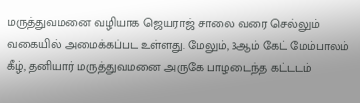மருத்துவமனை வழியாக ஜெயராஜ் சாலை வரை செல்லும் வகையில் அமைக்கப்பட உள்ளது. மேலும், 3ஆம் கேட் மேம்பாலம் கீழ், தனியார் மருத்துவமனை அருகே பாழடைந்த கட்டடம்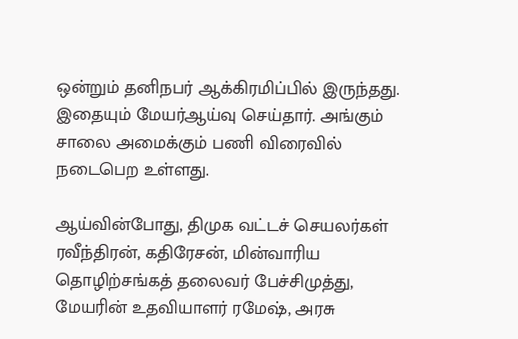ஒன்றும் தனிநபர் ஆக்கிரமிப்பில் இருந்தது. இதையும் மேயர்ஆய்வு செய்தார். அங்கும் சாலை அமைக்கும் பணி விரைவில் நடைபெற உள்ளது.

ஆய்வின்போது, திமுக வட்டச் செயலர்கள் ரவீந்திரன், கதிரேசன், மின்வாரிய தொழிற்சங்கத் தலைவர் பேச்சிமுத்து, மேயரின் உதவியாளர் ரமேஷ், அரசு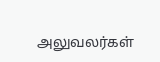அலுவலர்கள்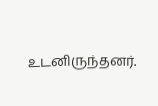உடனிருந்தனர்.